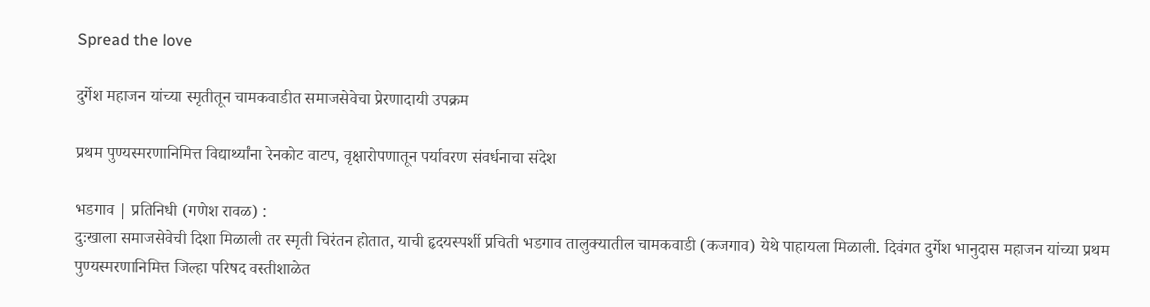Spread the love

दुर्गेश महाजन यांच्या स्मृतीतून चामकवाडीत समाजसेवेचा प्रेरणादायी उपक्रम

प्रथम पुण्यस्मरणानिमित्त विद्यार्थ्यांना रेनकोट वाटप, वृक्षारोपणातून पर्यावरण संवर्धनाचा संदेश

भडगाव | प्रतिनिधी (गणेश रावळ) :
दुःखाला समाजसेवेची दिशा मिळाली तर स्मृती चिरंतन होतात, याची हृदयस्पर्शी प्रचिती भडगाव तालुक्यातील चामकवाडी (कजगाव) येथे पाहायला मिळाली. दिवंगत दुर्गेश भानुदास महाजन यांच्या प्रथम पुण्यस्मरणानिमित्त जिल्हा परिषद वस्तीशाळेत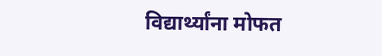विद्यार्थ्यांना मोफत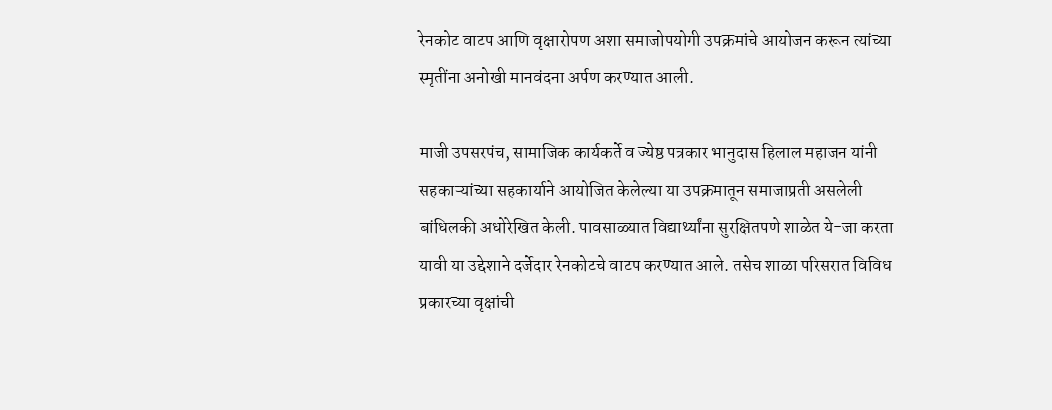रेनकोट वाटप आणि वृक्षारोपण अशा समाजोपयोगी उपक्रमांचे आयोजन करून त्यांच्या स्मृतींना अनोखी मानवंदना अर्पण करण्यात आली.

माजी उपसरपंच, सामाजिक कार्यकर्ते व ज्येष्ठ पत्रकार भानुदास हिलाल महाजन यांनी सहकाऱ्यांच्या सहकार्याने आयोजित केलेल्या या उपक्रमातून समाजाप्रती असलेली बांधिलकी अधोरेखित केली. पावसाळ्यात विद्यार्थ्यांना सुरक्षितपणे शाळेत ये-जा करता यावी या उद्देशाने दर्जेदार रेनकोटचे वाटप करण्यात आले. तसेच शाळा परिसरात विविध प्रकारच्या वृक्षांची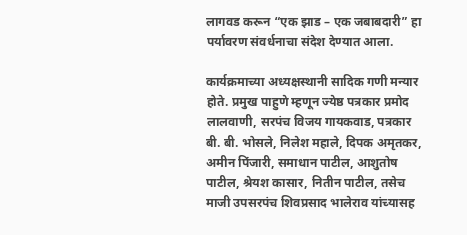लागवड करून “एक झाड – एक जबाबदारी” हा पर्यावरण संवर्धनाचा संदेश देण्यात आला.

कार्यक्रमाच्या अध्यक्षस्थानी सादिक गणी मन्यार होते. प्रमुख पाहुणे म्हणून ज्येष्ठ पत्रकार प्रमोद लालवाणी, सरपंच विजय गायकवाड, पत्रकार बी. बी. भोसले, निलेश महाले, दिपक अमृतकर, अमीन पिंजारी, समाधान पाटील, आशुतोष पाटील, श्रेयश कासार, नितीन पाटील, तसेच माजी उपसरपंच शिवप्रसाद भालेराव यांच्यासह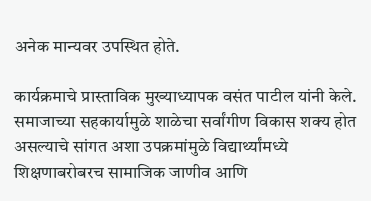अनेक मान्यवर उपस्थित होते.

कार्यक्रमाचे प्रास्ताविक मुख्याध्यापक वसंत पाटील यांनी केले. समाजाच्या सहकार्यामुळे शाळेचा सर्वांगीण विकास शक्य होत असल्याचे सांगत अशा उपक्रमांमुळे विद्यार्थ्यांमध्ये शिक्षणाबरोबरच सामाजिक जाणीव आणि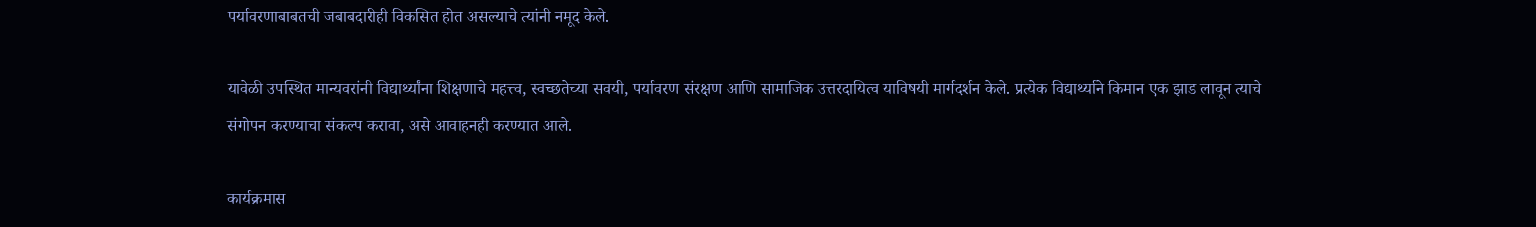पर्यावरणाबाबतची जबाबदारीही विकसित होत असल्याचे त्यांनी नमूद केले.

यावेळी उपस्थित मान्यवरांनी विद्यार्थ्यांना शिक्षणाचे महत्त्व, स्वच्छतेच्या सवयी, पर्यावरण संरक्षण आणि सामाजिक उत्तरदायित्व याविषयी मार्गदर्शन केले. प्रत्येक विद्यार्थ्याने किमान एक झाड लावून त्याचे संगोपन करण्याचा संकल्प करावा, असे आवाहनही करण्यात आले.

कार्यक्रमास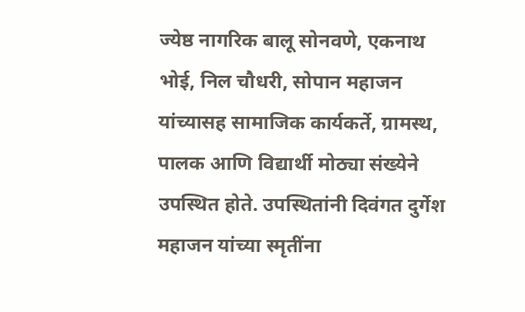ज्येष्ठ नागरिक बालू सोनवणे, एकनाथ भोई, निल चौधरी, सोपान महाजन यांच्यासह सामाजिक कार्यकर्ते, ग्रामस्थ, पालक आणि विद्यार्थी मोठ्या संख्येने उपस्थित होते. उपस्थितांनी दिवंगत दुर्गेश महाजन यांच्या स्मृतींना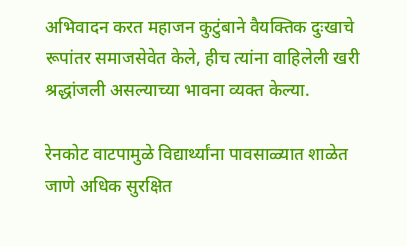अभिवादन करत महाजन कुटुंबाने वैयक्तिक दुःखाचे रूपांतर समाजसेवेत केले, हीच त्यांना वाहिलेली खरी श्रद्धांजली असल्याच्या भावना व्यक्त केल्या.

रेनकोट वाटपामुळे विद्यार्थ्यांना पावसाळ्यात शाळेत जाणे अधिक सुरक्षित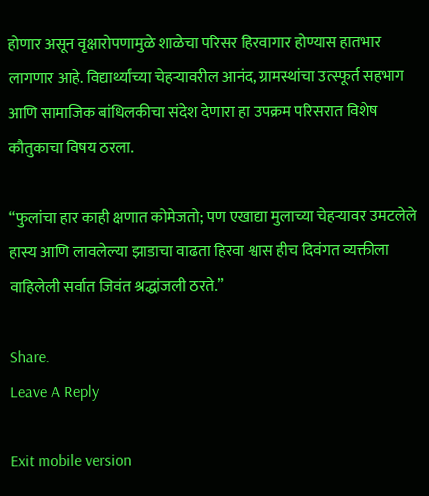होणार असून वृक्षारोपणामुळे शाळेचा परिसर हिरवागार होण्यास हातभार लागणार आहे. विद्यार्थ्यांच्या चेहऱ्यावरील आनंद, ग्रामस्थांचा उत्स्फूर्त सहभाग आणि सामाजिक बांधिलकीचा संदेश देणारा हा उपक्रम परिसरात विशेष कौतुकाचा विषय ठरला.

“फुलांचा हार काही क्षणात कोमेजतो; पण एखाद्या मुलाच्या चेहऱ्यावर उमटलेले हास्य आणि लावलेल्या झाडाचा वाढता हिरवा श्वास हीच दिवंगत व्यक्तीला वाहिलेली सर्वात जिवंत श्रद्धांजली ठरते.”

Share.
Leave A Reply

Exit mobile version